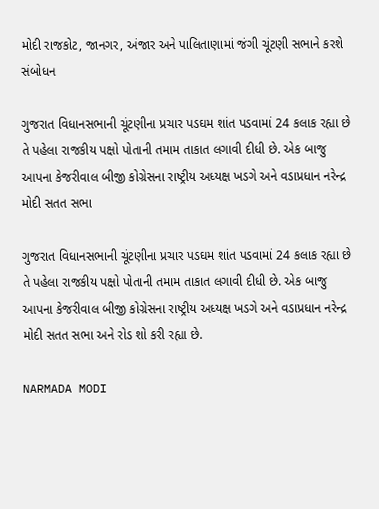મોદી રાજકોટ, જાનગર, અંજાર અને પાલિતાણામાં જંગી ચૂંટણી સભાને કરશે સંબોધન

ગુજરાત વિધાનસભાની ચૂંટણીના પ્રચાર પડઘમ શાંત પડવામાં 24 કલાક રહ્યા છે તે પહેલા રાજકીય પક્ષો પોતાની તમામ તાકાત લગાવી દીધી છે. એક બાજુ આપના કેજરીવાલ બીજી કોગ્રેસના રાષ્ટ્રીય અધ્યક્ષ ખડગે અને વડાપ્રધાન નરેન્દ્ર મોદી સતત સભા

ગુજરાત વિધાનસભાની ચૂંટણીના પ્રચાર પડઘમ શાંત પડવામાં 24 કલાક રહ્યા છે તે પહેલા રાજકીય પક્ષો પોતાની તમામ તાકાત લગાવી દીધી છે. એક બાજુ આપના કેજરીવાલ બીજી કોગ્રેસના રાષ્ટ્રીય અધ્યક્ષ ખડગે અને વડાપ્રધાન નરેન્દ્ર મોદી સતત સભા અને રોડ શો કરી રહ્યા છે.

NARMADA MODI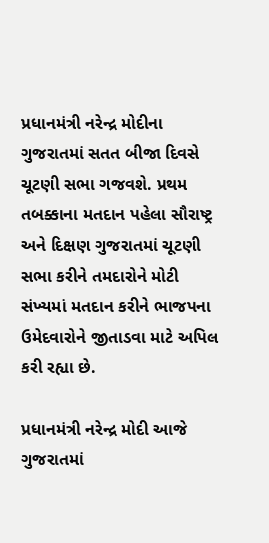પ્રધાનમંત્રી નરેન્દ્ર મોદીના ગુજરાતમાં સતત બીજા દિવસે ચૂટણી સભા ગજવશે. પ્રથમ તબક્કાના મતદાન પહેલા સૌરાષ્ટ્ર અને દિક્ષણ ગુજરાતમાં ચૂટણી સભા કરીને તમદારોને મોટી સંખ્યમાં મતદાન કરીને ભાજપના ઉમેદવારોને જીતાડવા માટે અપિલ કરી રહ્યા છે.

પ્રધાનમંત્રી નરેન્દ્ર મોદી આજે ગુજરાતમાં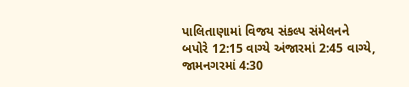પાલિતાણામાં વિજય સંકલ્પ સંમેલનને બપોરે 12:15 વાગ્યે અંજારમાં 2:45 વાગ્યે, જામનગરમાં 4:30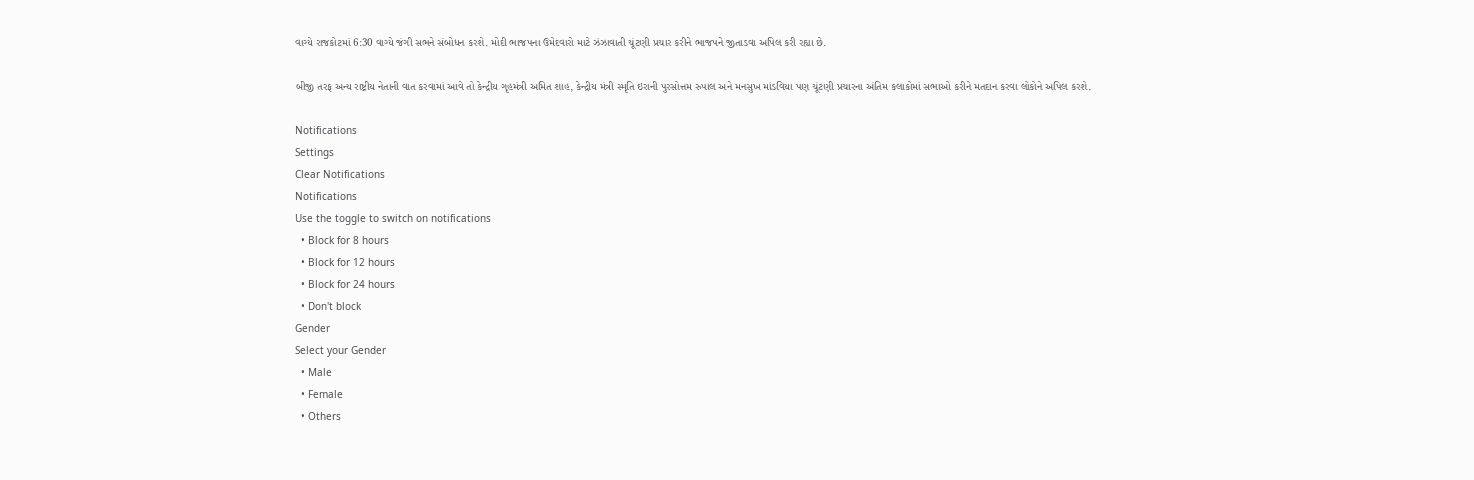વાગ્યે રાજકોટમાં 6:30 વાગ્યે જંગી સભને સંબોધન કરશે. મોદી ભાજપના ઉમેદવારો માટે ઝંઝાવાતી ચૂંટણી પ્રચાર કરીને ભાજપને જીતાડવા અપિલ કરી રહ્યા છે.

બીજી તરફ અન્ય રાષ્ટ્રીય નેતાની વાત કરવામાં આવે તો કેન્દ્રીય ગૃહમંત્રી અમિત શાહ, કેન્દ્રીય મંત્રી સ્મૃતિ ઇરાની પુરસોત્તમ રુપાલ અને મનસુખ માંડવિયા પણ ચૂંટણી પ્રચારના અંતિમ કલાકોમાં સભાઓ કરીને મતદાન કરવા લોકોને અપિલ કરશે.

Notifications
Settings
Clear Notifications
Notifications
Use the toggle to switch on notifications
  • Block for 8 hours
  • Block for 12 hours
  • Block for 24 hours
  • Don't block
Gender
Select your Gender
  • Male
  • Female
  • Others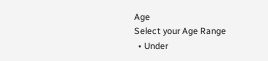Age
Select your Age Range
  • Under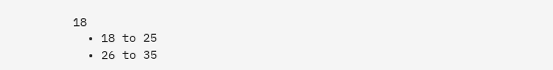18
  • 18 to 25
  • 26 to 35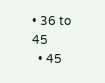• 36 to 45
  • 45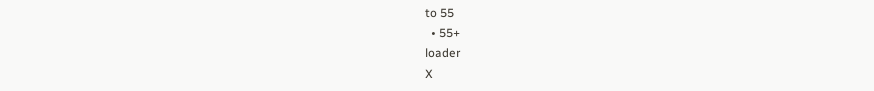to 55
  • 55+
loader
X